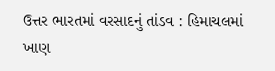ઉત્તર ભારતમાં વરસાદનું તાંડવ : હિમાચલમાં ખાણ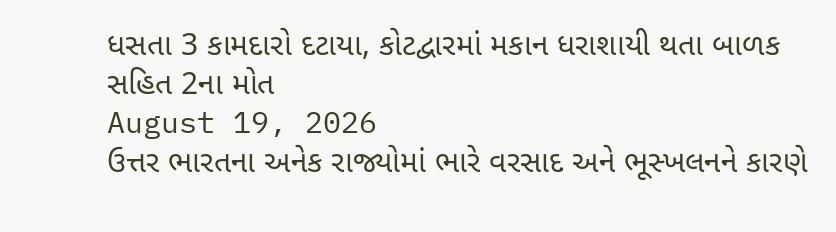ધસતા 3 કામદારો દટાયા, કોટદ્વારમાં મકાન ધરાશાયી થતા બાળક સહિત 2ના મોત
August 19, 2026
ઉત્તર ભારતના અનેક રાજ્યોમાં ભારે વરસાદ અને ભૂસ્ખલનને કારણે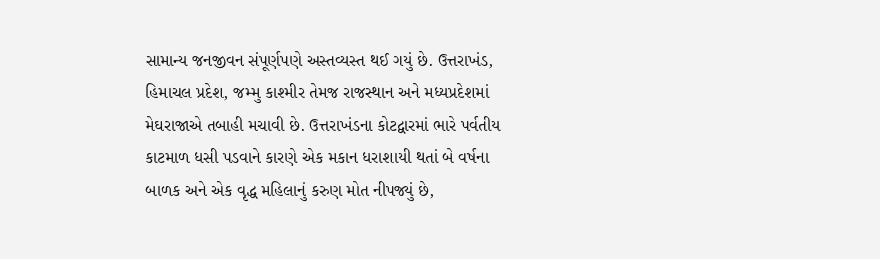સામાન્ય જનજીવન સંપૂર્ણપણે અસ્તવ્યસ્ત થઈ ગયું છે. ઉત્તરાખંડ, હિમાચલ પ્રદેશ, જમ્મુ કાશ્મીર તેમજ રાજસ્થાન અને મધ્યપ્રદેશમાં મેઘરાજાએ તબાહી મચાવી છે. ઉત્તરાખંડના કોટદ્વારમાં ભારે પર્વતીય કાટમાળ ધસી પડવાને કારણે એક મકાન ધરાશાયી થતાં બે વર્ષના બાળક અને એક વૃદ્ધ મહિલાનું કરુણ મોત નીપજ્યું છે,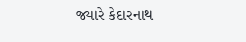જ્યારે કેદારનાથ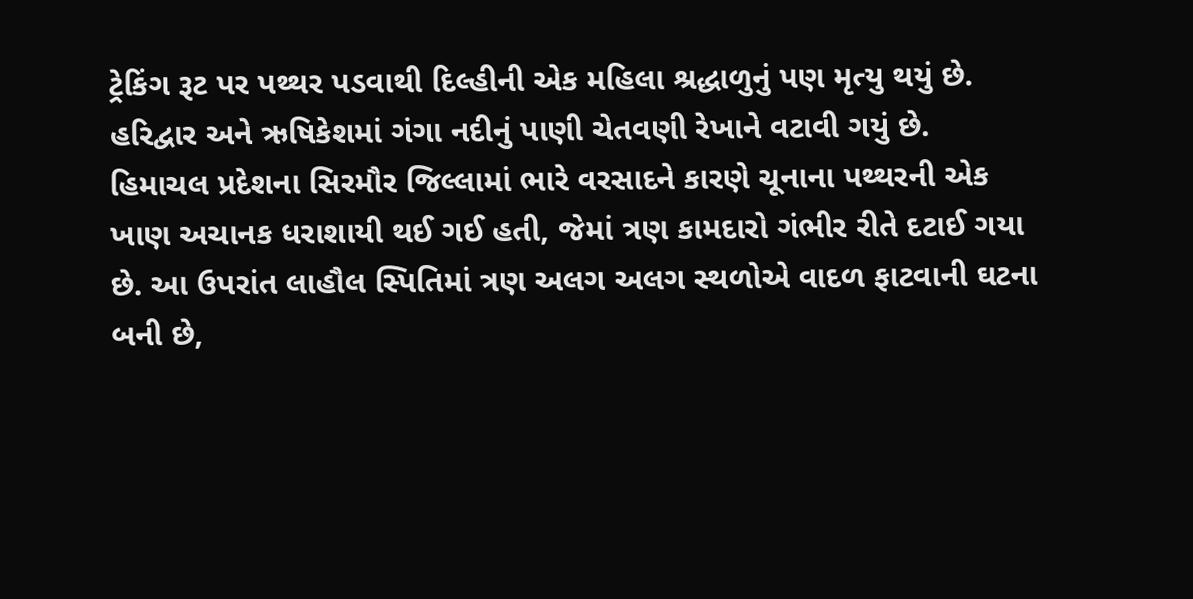ટ્રેકિંગ રૂટ પર પથ્થર પડવાથી દિલ્હીની એક મહિલા શ્રદ્ધાળુનું પણ મૃત્યુ થયું છે. હરિદ્વાર અને ઋષિકેશમાં ગંગા નદીનું પાણી ચેતવણી રેખાને વટાવી ગયું છે.
હિમાચલ પ્રદેશના સિરમૌર જિલ્લામાં ભારે વરસાદને કારણે ચૂનાના પથ્થરની એક ખાણ અચાનક ધરાશાયી થઈ ગઈ હતી, જેમાં ત્રણ કામદારો ગંભીર રીતે દટાઈ ગયા છે. આ ઉપરાંત લાહૌલ સ્પિતિમાં ત્રણ અલગ અલગ સ્થળોએ વાદળ ફાટવાની ઘટના બની છે,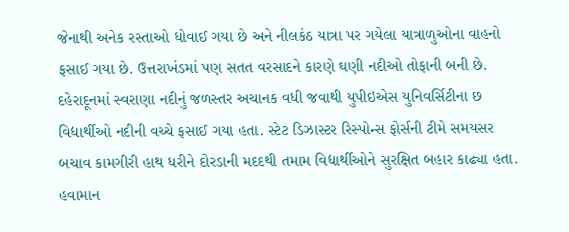જેનાથી અનેક રસ્તાઓ ધોવાઈ ગયા છે અને નીલકંઠ યાત્રા પર ગયેલા યાત્રાળુઓના વાહનો ફસાઈ ગયા છે. ઉત્તરાખંડમાં પણ સતત વરસાદને કારણે ઘણી નદીઓ તોફાની બની છે.
દહેરાદૂનમાં સ્વરાણા નદીનું જળસ્તર અચાનક વધી જવાથી યુપીઇએસ યુનિવર્સિટીના છ વિદ્યાર્થીઓ નદીની વચ્ચે ફસાઈ ગયા હતા. સ્ટેટ ડિઝાસ્ટર રિસ્પોન્સ ફોર્સની ટીમે સમયસર બચાવ કામગીરી હાથ ધરીને દોરડાની મદદથી તમામ વિદ્યાર્થીઓને સુરક્ષિત બહાર કાઢ્યા હતા. હવામાન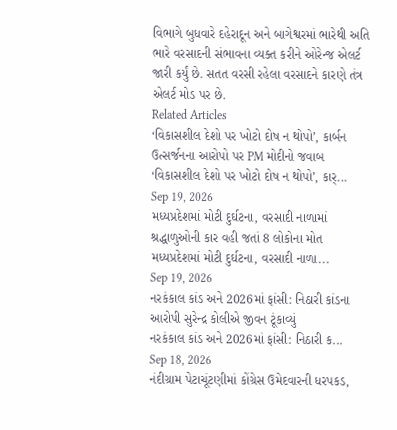વિભાગે બુધવારે દહેરાદૂન અને બાગેશ્વરમાં ભારેથી અતિ ભારે વરસાદની સંભાવના વ્યક્ત કરીને ઓરેન્જ એલર્ટ જારી કર્યું છે. સતત વરસી રહેલા વરસાદને કારણે તંત્ર એલર્ટ મોડ પર છે.
Related Articles
‘વિકાસશીલ દેશો પર ખોટો દોષ ન થોપો’, કાર્બન ઉત્સર્જનના આરોપો પર PM મોદીનો જવાબ
‘વિકાસશીલ દેશો પર ખોટો દોષ ન થોપો’, કાર્...
Sep 19, 2026
મધ્યપ્રદેશમાં મોટી દુર્ઘટના, વરસાદી નાળામાં શ્રદ્ધાળુઓની કાર વહી જતાં 8 લોકોના મોત
મધ્યપ્રદેશમાં મોટી દુર્ઘટના, વરસાદી નાળા...
Sep 19, 2026
નરકંકાલ કાંડ અને 2026માં ફાંસી: નિઠારી કાંડના આરોપી સુરેન્દ્ર કોલીએ જીવન ટૂંકાવ્યું
નરકંકાલ કાંડ અને 2026માં ફાંસી: નિઠારી ક...
Sep 18, 2026
નંદીગ્રામ પેટાચૂંટણીમાં કોંગ્રેસ ઉમેદવારની ધરપકડ,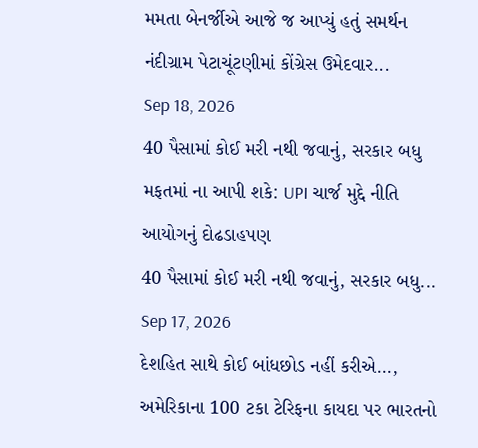મમતા બેનર્જીએ આજે જ આપ્યું હતું સમર્થન
નંદીગ્રામ પેટાચૂંટણીમાં કોંગ્રેસ ઉમેદવાર...
Sep 18, 2026
40 પૈસામાં કોઈ મરી નથી જવાનું, સરકાર બધુ મફતમાં ના આપી શકે: UPI ચાર્જ મુદ્દે નીતિ આયોગનું દોઢડાહપણ
40 પૈસામાં કોઈ મરી નથી જવાનું, સરકાર બધુ...
Sep 17, 2026
દેશહિત સાથે કોઈ બાંધછોડ નહીં કરીએ..., અમેરિકાના 100 ટકા ટેરિફના કાયદા પર ભારતનો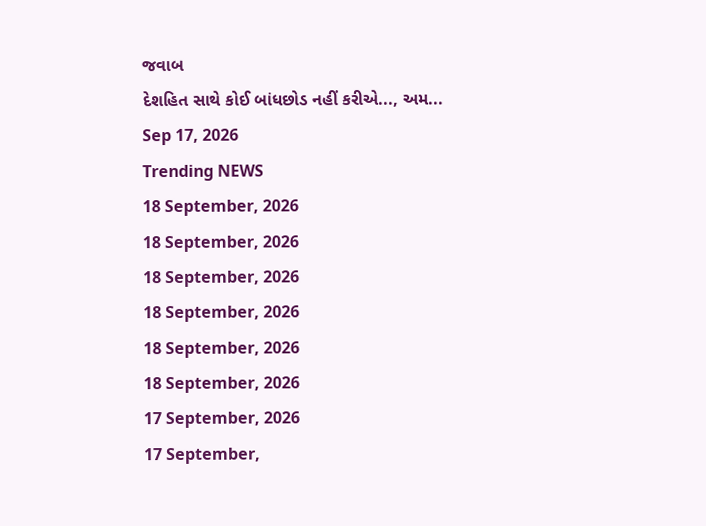જવાબ
દેશહિત સાથે કોઈ બાંધછોડ નહીં કરીએ..., અમ...
Sep 17, 2026
Trending NEWS
18 September, 2026
18 September, 2026
18 September, 2026
18 September, 2026
18 September, 2026
18 September, 2026
17 September, 2026
17 September,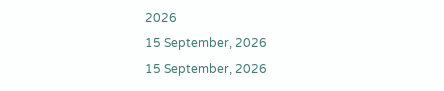2026
15 September, 2026
15 September, 2026